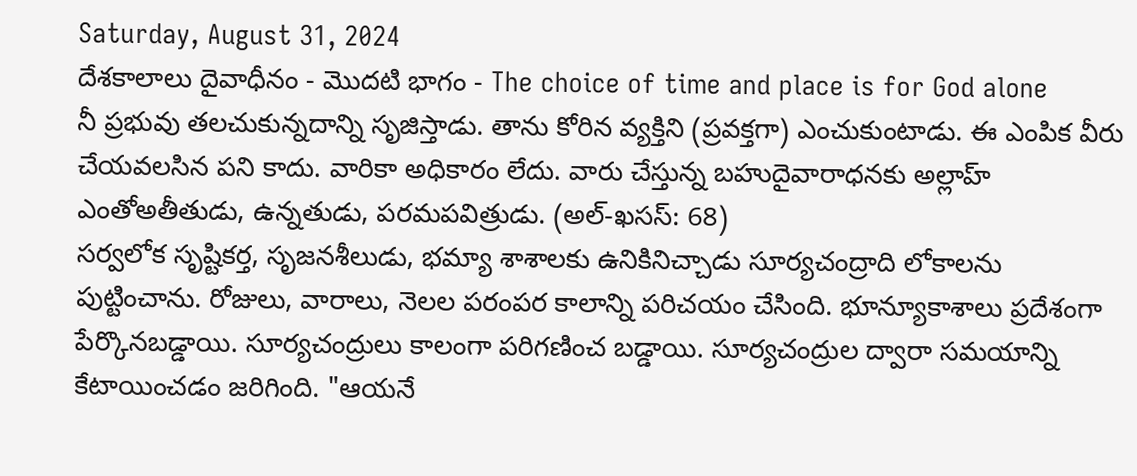Saturday, August 31, 2024
దేశకాలాలు దైవాధీనం - మొదటి భాగం - The choice of time and place is for God alone
నీ ప్రభువు తలచుకున్నదాన్ని సృజిస్తాడు. తాను కోరిన వ్యక్తిని (ప్రవక్తగా) ఎంచుకుంటాడు. ఈ ఎంపిక వీరు చేయవలసిన పని కాదు. వారికా అధికారం లేదు. వారు చేస్తున్న బహుదైవారాధనకు అల్లాహ్ ఎంతోఅతీతుడు, ఉన్నతుడు, పరమపవిత్రుడు. (అల్-ఖసస్: 68)
సర్వలోక సృష్టికర్త, సృజనశీలుడు, భమ్యా శాశాలకు ఉనికినిచ్చాడు సూర్యచంద్రాది లోకాలను పుట్టించాను. రోజులు, వారాలు, నెలల పరంపర కాలాన్ని పరిచయం చేసింది. భూన్యూకాశాలు ప్రదేశంగా పేర్కొనబడ్డాయి. సూర్యచంద్రులు కాలంగా పరిగణించ బడ్డాయి. సూర్యచంద్రుల ద్వారా సమయాన్ని కేటాయించడం జరిగింది. "ఆయనే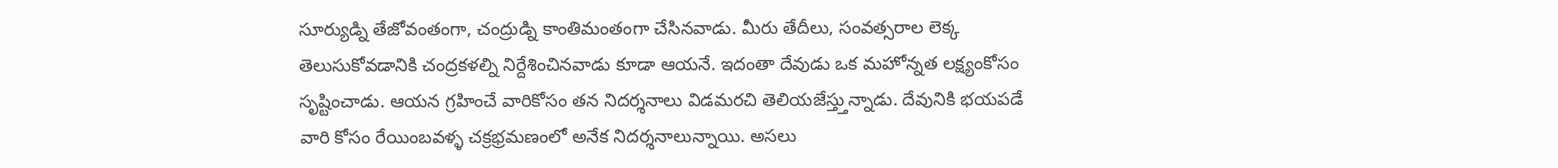సూర్యుడ్ని తేజోవంతంగా, చంద్రుడ్ని కాంతిమంతంగా చేసినవాడు. మీరు తేదీలు, సంవత్సరాల లెక్క తెలుసుకోవడానికి చంద్రకళల్ని నిర్దేశించినవాడు కూడా ఆయనే. ఇదంతా దేవుడు ఒక మహోన్నత లక్ష్యంకోసం సృష్టించాడు. ఆయన గ్రహించే వారికోసం తన నిదర్శనాలు విడమరచి తెలియజేస్త్తున్నాడు. దేవునికి భయపడే వారి కోసం రేయింబవళ్ళ చక్రభ్రమణంలో అనేక నిదర్శనాలున్నాయి. అసలు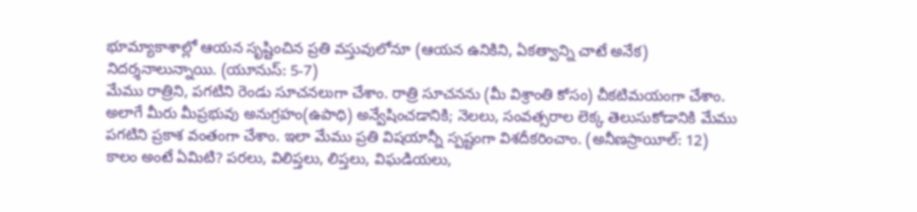భూమ్యాకాశాల్లో ఆయన సృష్టించిన ప్రతి వస్తువులోనూ (ఆయన ఉనికిని, ఏకత్వాన్ని చాటే అనేక) నిదర్శనాలున్నాయి. (యూనుస్: 5-7)
మేము రాత్రిని, పగటిని రెండు సూచనలుగా చేశాం. రాత్రి సూచనను (మీ విశ్రాంతి కోసం) చీకటిమయంగా చేశాం. అలాగే మీరు మీప్రభువు అనుగ్రహం(ఉపాధి) అన్వేషించడానికి; నెలలు, సంవత్సరాల లెక్క తెలుసుకోడానికి మేము పగటిని ప్రకాశ వంతంగా చేశాం. ఇలా మేము ప్రతి విషయాన్నీ స్పష్టంగా విశదీకరించాం. (అనీణస్రాయీల్: 12)
కాలం అంటే ఏమిటి? పరలు, విలిప్తలు, లిప్తలు, విఘడియలు,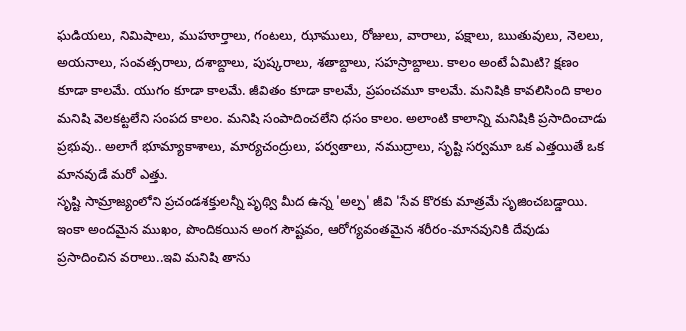ఘడియలు, నిమిషాలు, ముహూర్తాలు, గంటలు, ఝాములు, రోజులు, వారాలు, పక్షాలు, ఋతువులు, నెలలు, అయనాలు, సంవత్సరాలు, దశాబ్దాలు, పుష్కరాలు, శతాబ్దాలు, సహస్రాబ్దాలు. కాలం అంటే ఏమిటి? క్షణం కూడా కాలమే. యుగం కూడా కాలమే. జీవితం కూడా కాలమే, ప్రపంచమూ కాలమే. మనిషికి కావలిసింది కాలం మనిషి వెలకట్టలేని సంపద కాలం. మనిషి సంపాదించలేని ధసం కాలం. అలాంటి కాలాన్ని మనిషికి ప్రసాదించాడు ప్రభువు.. అలాగే భూమ్యాకాశాలు, మార్యచంద్రులు, పర్వతాలు, నముద్రాలు, సృష్టి సర్వమూ ఒక ఎత్తయితే ఒక మానవుడే మరో ఎత్తు.
సృష్టి సామ్రాజ్యంలోని ప్రచండశక్తులన్నీ పృథ్వి మీద ఉన్న 'అల్ప' జీవి 'సేవ కొరకు మాత్రమే సృజించబడ్డాయి. ఇంకా అందమైన ముఖం, పొందికయిన అంగ సౌష్టవం, ఆరోగ్యవంతమైన శరీరం-మానవునికి దేవుడు ప్రసాదించిన వరాలు..ఇవి మనిషి తాను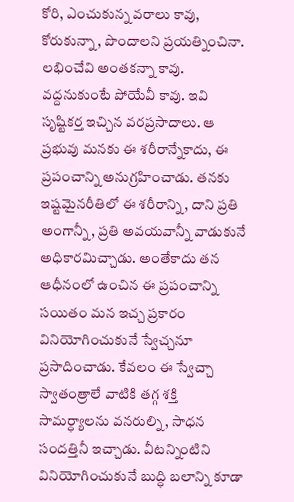కోరి, ఎంచుకున్న వరాలు కావు, కోరుకున్నా, పొందాలని ప్రయత్నించినా. లభించేవి అంతకన్నా కావు. వద్దనుకుంటే పోయేవీ కావు. ఇవి సృష్టికర్త ఇచ్చిన వరప్రసాదాలు. ఆ ప్రభువు మనకు ఈ శరీరాన్నేకాదు, ఈ ప్రపంచాన్ని అనుగ్రహించాడు. తనకు ఇష్టమైనరీతిలో ఈ శరీరాన్ని, దాని ప్రతి అంగాన్నీ, ప్రతి అవయవాన్నీ వాడుకునే అధికారమిచ్చాడు. అంతేకాదు తన ఆధీనంలో ఉంచిన ఈ ప్రపంచాన్ని సయితం మన ఇచ్చ ప్రకారం వినియోగించుకునే స్వేచ్చనూ ప్రసాదించాడు. కేవలం ఈ స్వేచ్చా స్వాతంత్రాలే వాటికి తగ్గ శక్తి సామర్ధ్యాలను వనరుల్ని, సాధన సందత్తినీ ఇచ్చాడు. వీటన్నింటిని వినియోగించుకునే బుద్ధి బలాన్ని కూడా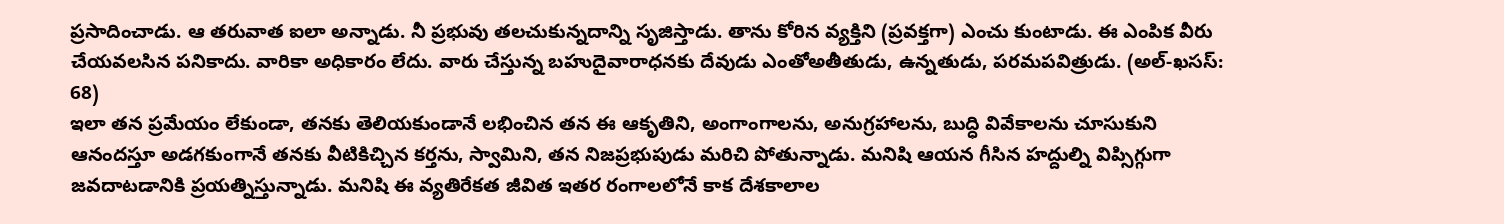ప్రసాదించాడు. ఆ తరువాత ఐలా అన్నాడు. నీ ప్రభువు తలచుకున్నదాన్ని సృజిస్తాడు. తాను కోరిన వ్యక్తిని (ప్రవక్తగా) ఎంచు కుంటాడు. ఈ ఎంపిక వీరు చేయవలసిన పనికాదు. వారికా అధికారం లేదు. వారు చేస్తున్న బహుదైవారాధనకు దేవుడు ఎంతోఅతీతుడు, ఉన్నతుడు, పరమపవిత్రుడు. (అల్-ఖసస్: 68)
ఇలా తన ప్రమేయం లేకుండా, తనకు తెలియకుండానే లభించిన తన ఈ ఆకృతిని, అంగాంగాలను, అనుగ్రహాలను, బుద్ధి వివేకాలను చూసుకుని ఆనందస్తూ అడగకుంగానే తనకు వీటికిచ్చిన కర్తను, స్వామిని, తన నిజప్రభుపుడు మరిచి పోతున్నాడు. మనిషి ఆయన గీసిన హద్దుల్ని విప్సిగ్గుగా జవదాటడానికి ప్రయత్నిస్తున్నాడు. మనిషి ఈ వ్యతిరేకత జీవిత ఇతర రంగాలలోనే కాక దేశకాలాల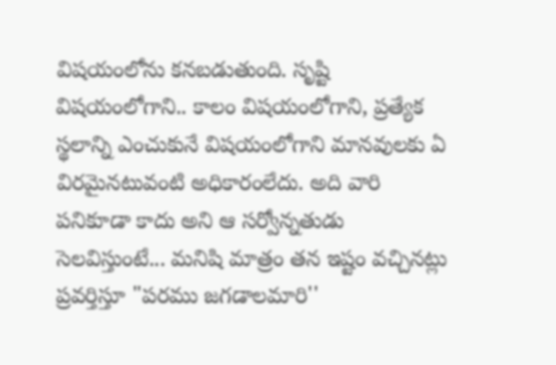విషయంలోను కనబడుతుంది. సృష్టి విషయంలోగాని.. కాలం విషయంలోగాని, ప్రత్యేక స్థలాన్ని ఎంచుకునే విషయంలోగాని మానవులకు ఏ విరమైనటువంటి అధికారంలేదు. అది వారి పనికూడా కాదు అని ఆ సర్వోన్నతుడు సెలవిస్తుంటే... మనిషి మాత్రం తన ఇష్టం వచ్చినట్లు ప్రవర్తిస్తూ "పరము జగడాలమారి''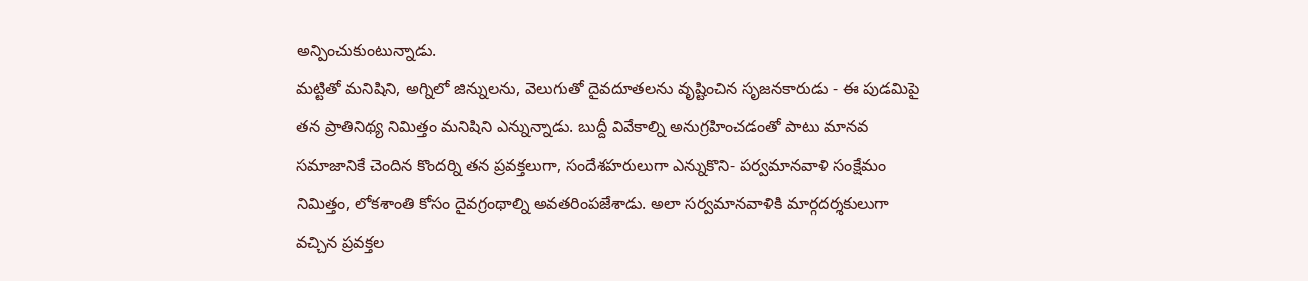అన్పించుకుంటున్నాడు.
మట్టితో మనిషిని, అగ్నిలో జిన్నులను, వెలుగుతో దైవదూతలను వృష్టించిన సృజనకారుడు - ఈ పుడమిపై తన ప్రాతినిథ్య నిమిత్తం మనిషిని ఎన్నున్నాడు. బుద్దీ వివేకాల్ని అనుగ్రహించడంతో పాటు మానవ సమాజానికే చెందిన కొందర్ని తన ప్రవక్తలుగా, సందేశహరులుగా ఎన్నుకొని- పర్వమానవాళి సంక్షేమం నిమిత్తం, లోకశాంతి కోసం దైవగ్రంథాల్ని అవతరింపజేశాడు. అలా సర్వమానవాళికి మార్గదర్శకులుగా వచ్చిన ప్రవక్తల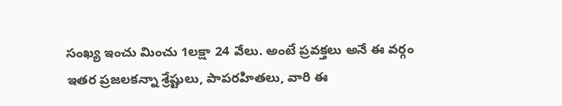సంఖ్య ఇంచు మించు 1లక్షా 24 వేలు. అంటే ప్రవక్తలు అనే ఈ వర్గం ఇతర ప్రజలకన్నా శ్రేష్టులు, పాపరహితలు, వారి ఈ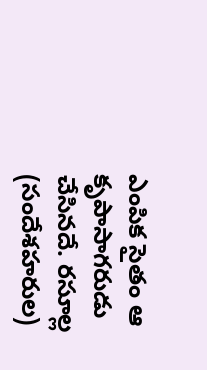ఎంపిక సైతం ఆ కృపాసాగరుడు చేసినదే. రసూల్ల (సందేశహరుల)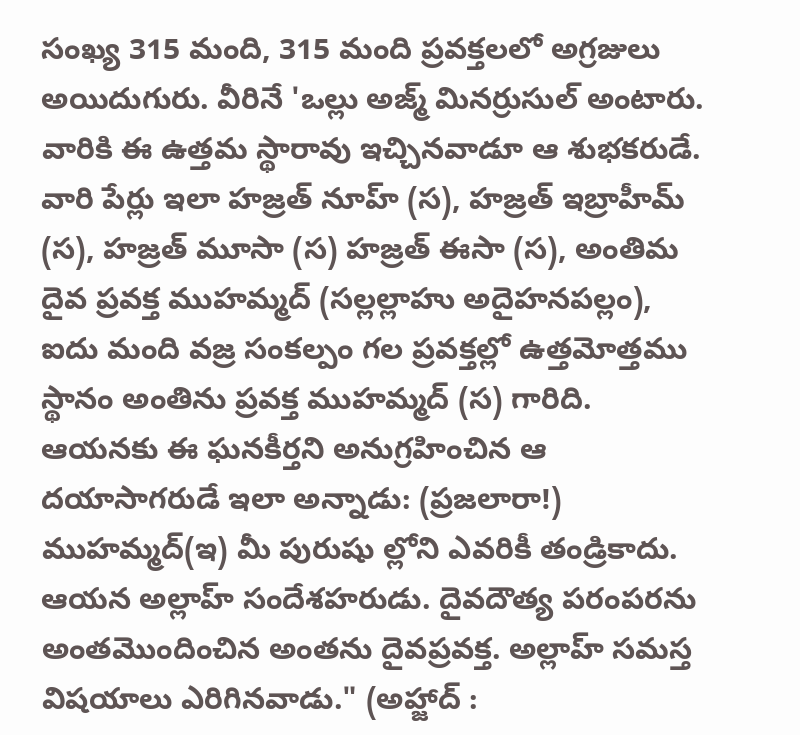సంఖ్య 315 మంది, 315 మంది ప్రవక్తలలో అగ్రజులు అయిదుగురు. వీరినే 'ఒల్లు అజ్మ్ మినర్రుసుల్ అంటారు. వారికి ఈ ఉత్తమ స్థారావు ఇచ్చినవాడూ ఆ శుభకరుడే. వారి పేర్లు ఇలా హజ్రత్ నూహ్ (స), హజ్రత్ ఇబ్రాహీమ్ (స), హజ్రత్ మూసా (స) హజ్రత్ ఈసా (స), అంతిమ దైవ ప్రవక్త ముహమ్మద్ (సల్లల్లాహు అదైహనపల్లం), ఐదు మంది వజ్ర సంకల్పం గల ప్రవక్తల్లో ఉత్తమోత్తము స్థానం అంతిను ప్రవక్త ముహమ్మద్ (స) గారిది. ఆయనకు ఈ ఘనకీర్తని అనుగ్రహించిన ఆ దయాసాగరుడే ఇలా అన్నాడు: (ప్రజలారా!) ముహమ్మద్(ఇ) మీ పురుషు ల్లోని ఎవరికీ తండ్రికాదు. ఆయన అల్లాహ్ సందేశహరుడు. దైవదౌత్య పరంపరను అంతమొందించిన అంతను దైవప్రవక్త. అల్లాహ్ సమస్త విషయాలు ఎరిగినవాడు." (అహ్జాద్ :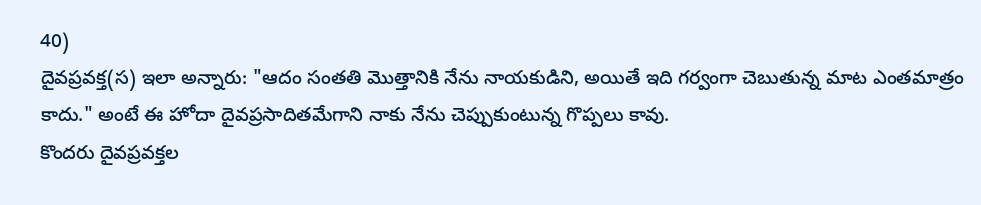40)
దైవప్రవక్త(స) ఇలా అన్నారు: "ఆదం సంతతి మొత్తానికి నేను నాయకుడిని, అయితే ఇది గర్వంగా చెబుతున్న మాట ఎంతమాత్రం కాదు." అంటే ఈ హోదా దైవప్రసాదితమేగాని నాకు నేను చెప్పుకుంటున్న గొప్పలు కావు.
కొందరు దైవప్రవక్తల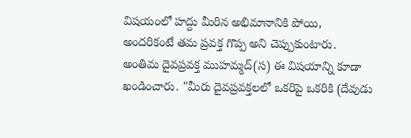విషయంలో హద్దు మీరిన అభిమానానికి పోయి, అందరికంటే తమ ప్రవక్త గొప్ప అని చెప్పుకుంటారు. అంతిమ దైవప్రవక్త ముహమ్మద్(స) ఈ విషయాన్ని కూడా ఖండించారు. "మీరు దైవప్రవక్తలలో ఒకరిపై ఒకరికి (దేవుడు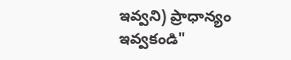ఇవ్వని) ప్రాధాన్యం ఇవ్వకండి"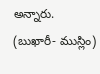అన్నారు. (బుఖారీ- ముస్లిం)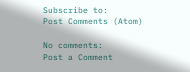Subscribe to:
Post Comments (Atom)

No comments:
Post a Comment